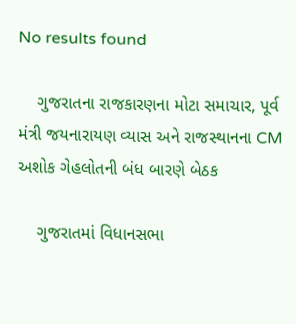No results found

    ગુજરાતના રાજકારણના મોટા સમાચાર, પૂર્વ મંત્રી જયનારાયણ વ્યાસ અને રાજસ્થાનના CM અશોક ગેહલોતની બંધ બારણે બેઠક

    ગુજરાતમાં વિધાનસભા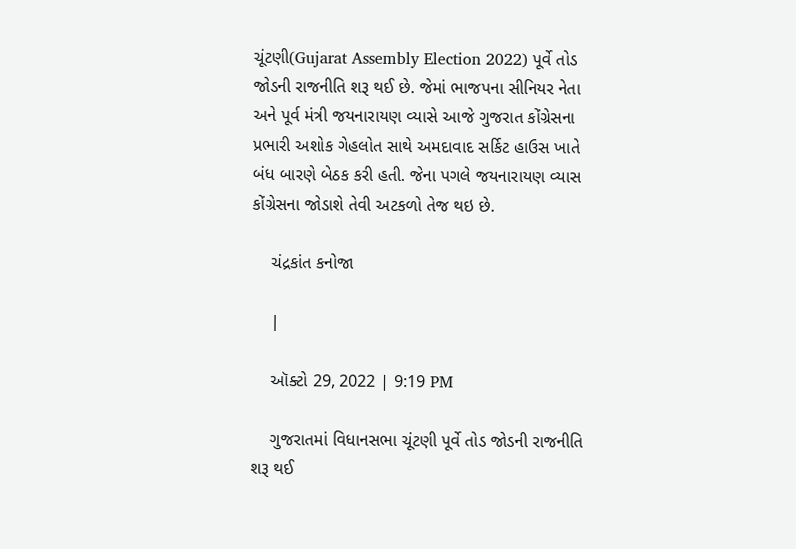ચૂંટણી(Gujarat Assembly Election 2022) પૂર્વે તોડ જોડની રાજનીતિ શરૂ થઈ છે. જેમાં ભાજપના સીનિયર નેતા અને પૂર્વ મંત્રી જયનારાયણ વ્યાસે આજે ગુજરાત કોંગ્રેસના પ્રભારી અશોક ગેહલોત સાથે અમદાવાદ સર્કિટ હાઉસ ખાતે બંધ બારણે બેઠક કરી હતી. જેના પગલે જયનારાયણ વ્યાસ કોંગ્રેસના જોડાશે તેવી અટકળો તેજ થઇ છે.

    ચંદ્રકાંત કનોજા

    |

    ઑક્ટો 29, 2022 | 9:19 PM

    ગુજરાતમાં વિધાનસભા ચૂંટણી પૂર્વે તોડ જોડની રાજનીતિ શરૂ થઈ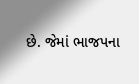છે. જેમાં ભાજપના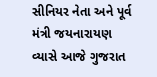સીનિયર નેતા અને પૂર્વ મંત્રી જયનારાયણ વ્યાસે આજે ગુજરાત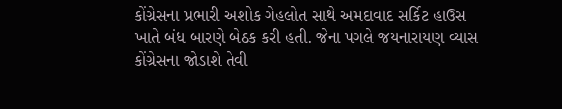કોંગ્રેસના પ્રભારી અશોક ગેહલોત સાથે અમદાવાદ સર્કિટ હાઉસ ખાતે બંધ બારણે બેઠક કરી હતી. જેના પગલે જયનારાયણ વ્યાસ કોંગ્રેસના જોડાશે તેવી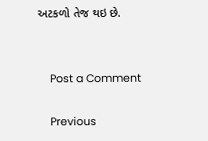અટકળો તેજ થઇ છે.


    Post a Comment

    Previous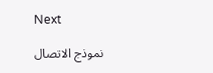Next

    نموذج الاتصال